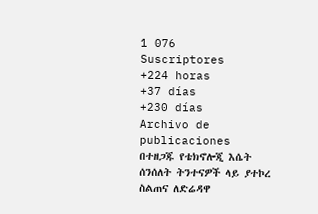1 076
Suscriptores
+224 horas
+37 días
+230 días
Archivo de publicaciones
በተዘጋጁ የቴክኖሎጂ እሴት ሰንሰለት ትንተናዎች ላይ ያተኮረ ስልጠና ለድሬዳዋ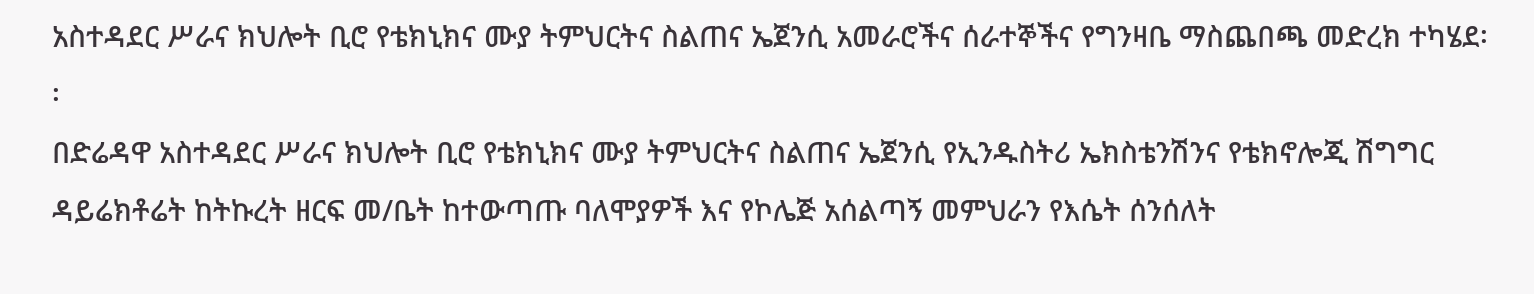አስተዳደር ሥራና ክህሎት ቢሮ የቴክኒክና ሙያ ትምህርትና ስልጠና ኤጀንሲ አመራሮችና ሰራተኞችና የግንዛቤ ማስጨበጫ መድረክ ተካሄደ፡፡
በድሬዳዋ አስተዳደር ሥራና ክህሎት ቢሮ የቴክኒክና ሙያ ትምህርትና ስልጠና ኤጀንሲ የኢንዱስትሪ ኤክስቴንሽንና የቴክኖሎጂ ሽግግር ዳይሬክቶሬት ከትኩረት ዘርፍ መ/ቤት ከተውጣጡ ባለሞያዎች እና የኮሌጅ አሰልጣኝ መምህራን የእሴት ሰንሰለት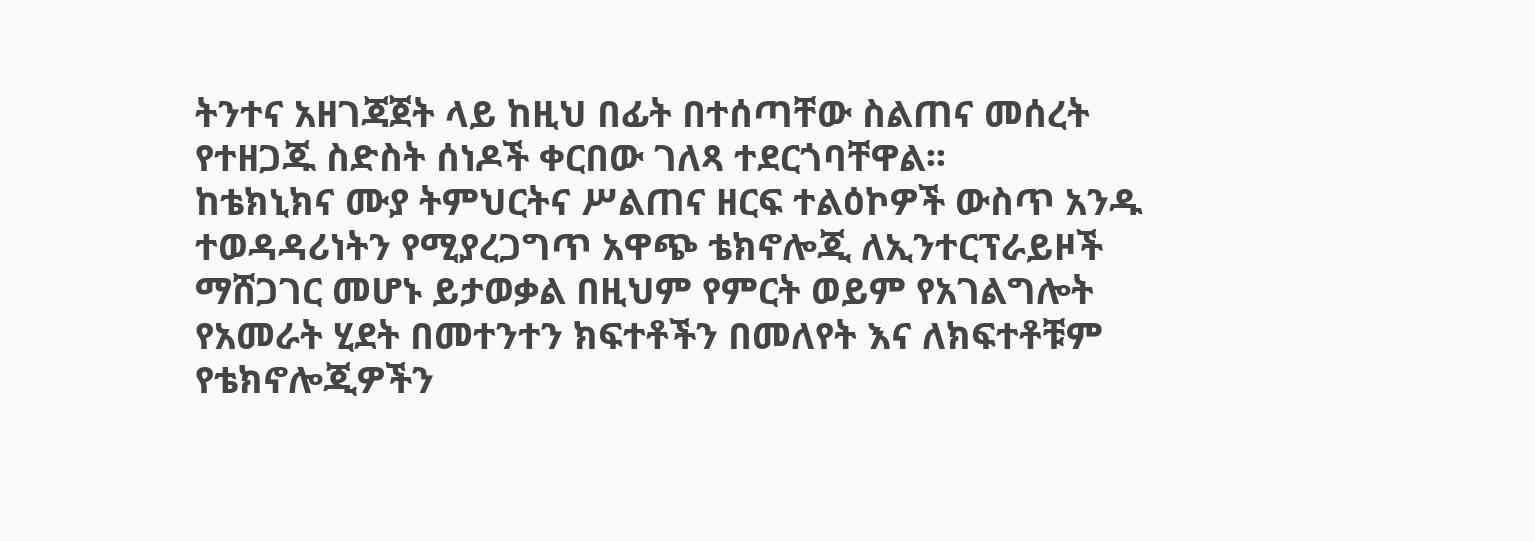ትንተና አዘገጃጀት ላይ ከዚህ በፊት በተሰጣቸው ስልጠና መሰረት የተዘጋጁ ስድስት ሰነዶች ቀርበው ገለጻ ተደርጎባቸዋል፡፡
ከቴክኒክና ሙያ ትምህርትና ሥልጠና ዘርፍ ተልዕኮዎች ውስጥ አንዱ ተወዳዳሪነትን የሚያረጋግጥ አዋጭ ቴክኖሎጂ ለኢንተርፕራይዞች ማሸጋገር መሆኑ ይታወቃል በዚህም የምርት ወይም የአገልግሎት የአመራት ሂደት በመተንተን ክፍተቶችን በመለየት እና ለክፍተቶቹም የቴክኖሎጂዎችን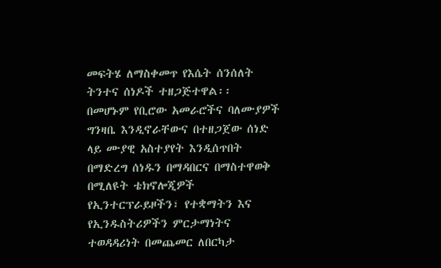መፍትሄ ለማስቀመጥ የእሴት ሰንሰለት ትንተና ሰነዶች ተዘጋጅተዋል፡፡
በመሆኑም የቢሮው አመራሮችና ባለሙያዎች ግንዛቤ እንዲኖራቸውና በተዘጋጀው ሰነድ ላይ ሙያዊ አስተያየት እንዲሰጥበት በማድረግ ሰነዱን በማዳበርና በማስተዋወቅ በሚለዩት ቴክኖሎጂዎች የኢንተርፕራይዞችን፣ የተቋማትን እና የኢንዱስትሪዎችን ምርታማነትና ተወዳዳሪነት በመጨመር ለበርካታ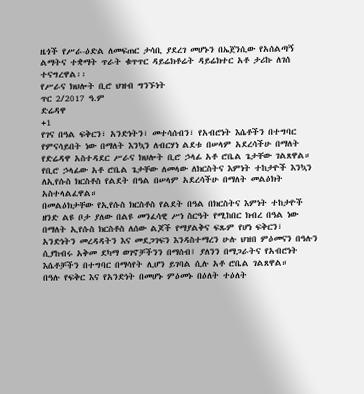ዜጎች የሥራ-ዕድል ለመፍጠር ታሳቢ ያደረገ መሆኑን በኤጀንሲው የአሰልጣኝ ልማትና ተቋማት ጥራት ቁጥጥር ዳይሬክቶሬት ዳይሬክተር አቶ ታሪኩ ለገሰ ተናግረዋል፡፡
የሥራና ክህሎት ቢሮ ህዝብ ግንኙነት
ጥር 2/2017 ዓ.ም
ድሬዳዋ
+1
የገና በዓል ፍቅርን፣ አንድነትን፣ መተሳሰብን፣ የአብሮነት እሴቶችን በተግባር የምናሳይበት ነው በማለት እንኳን ለብርሃነ ልደቱ በሠላም አደረሳችሁ በማለት የድሬዳዋ አስተዳደር ሥራና ክህሎት ቢሮ ኃላፊ አቶ ሮቤል ጌታቸው ገልጸዋል።
የቢሮ ኃላፊው አቶ ሮቤል ጌታቸው ለመላው ለክርስትና እምነት ተከታዮች እንኳን ለኢየሱስ ክርስቶስ የልደት በዓል በሠላም አደረሳችሁ በማለት መልዕክት አስተላልፈዋል።
በመልዕክታቸው የኢየሱስ ክርስቶስ የልደት በዓል በክርስትና እምነት ተከታዮች ዘንድ ልዩ ቦታ ያለው በልዩ መንፈሳዊ ሥነ ስርዓት የሚከበር ክብረ በዓል ነው በማለት ኢየሱስ ክርስቶስ ለሰው ልጆች የማያልቅና ፍጹም የሆነ ፍቅርን፣ አንድነትን መረዳዳትን እና መደጋገፍን እንዳስተማረን ሁሉ ህዝበ ምዕመናን በዓሉን ሲያከብሩ አቅመ ደካማ ወገኖቻችንን በማሰብ፤ ያለንን በማጋራትና የአብሮነት እሴቶቻችን በተግባር በማሳየት ሊሆን ይገባል ሲሉ አቶ ሮቤል ገልጸዋል።
በዓሉ የፍቅር እና የአንድነት በመሆኑ ምዕመኑ በዕለት ተዕለት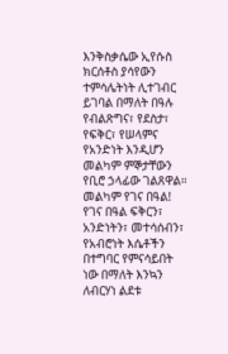እንቅስቃሴው ኢየሱስ ክርሰቶስ ያሳየውን ተምሳሌትነት ሊተገብር ይገባል በማለት በዓሉ የብልጽግና፣ የደስታ፣ የፍቅር፣ የሠላምና የአንድነት እንዲሆን መልካም ምኞታቸውን የቢሮ ኃላፊው ገልጸዋል።
መልካም የገና በዓል!
የገና በዓል ፍቅርን፣ አንድነትን፣ መተሳሰብን፣ የአብሮነት እሴቶችን በተግባር የምናሳይበት ነው በማለት እንኳን ለብርሃነ ልደቱ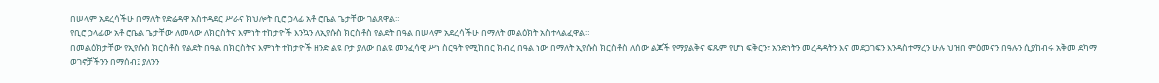በሠላም አደረሳችሁ በማለት የድሬዳዋ አስተዳደር ሥራና ክህሎት ቢሮ ኃላፊ አቶ ሮቤል ጌታቸው ገልጸዋል።
የቢሮ ኃላፊው አቶ ሮቤል ጌታቸው ለመላው ለክርስትና እምነት ተከታዮች እንኳን ለኢየሱስ ክርስቶስ የልደት በዓል በሠላም አደረሳችሁ በማለት መልዕክት አስተላልፈዋል።
በመልዕክታቸው የኢየሱስ ክርስቶስ የልደት በዓል በክርስትና እምነት ተከታዮች ዘንድ ልዩ ቦታ ያለው በልዩ መንፈሳዊ ሥነ ስርዓት የሚከበር ክብረ በዓል ነው በማለት ኢየሱስ ክርስቶስ ለሰው ልጆች የማያልቅና ፍጹም የሆነ ፍቅርን፣ አንድነትን መረዳዳትን እና መደጋገፍን እንዳስተማረን ሁሉ ህዝበ ምዕመናን በዓሉን ሲያከብሩ አቅመ ደካማ ወገኖቻችንን በማሰብ፤ ያለንን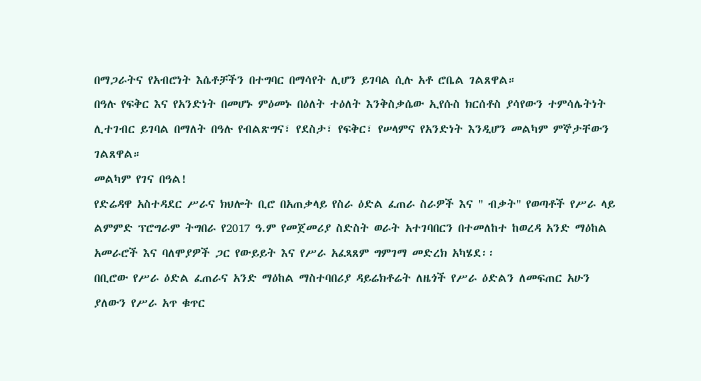በማጋራትና የአብሮነት እሴቶቻችን በተግባር በማሳየት ሊሆን ይገባል ሲሉ አቶ ሮቤል ገልጸዋል።
በዓሉ የፍቅር እና የአንድነት በመሆኑ ምዕመኑ በዕለት ተዕለት እንቅስቃሴው ኢየሱስ ክርሰቶስ ያሳየውን ተምሳሌትነት ሊተገብር ይገባል በማለት በዓሉ የብልጽግና፣ የደስታ፣ የፍቅር፣ የሠላምና የአንድነት እንዲሆን መልካም ምኞታቸውን ገልጸዋል።
መልካም የገና በዓል!
የድሬዳዋ አስተዳደር ሥራና ክህሎት ቢሮ በአጠቃላይ የስራ ዕድል ፈጠራ ስራዎች እና " ብቃት" የወጣቶች የሥራ ላይ ልምምድ ፕሮግራም ትግበራ የ2017 ዓ.ም የመጀመሪያ ስድስት ወራት አተገባበርን በተመለከተ ከወረዳ አንድ ማዕከል አመራሮች እና ባለሞያዎች ጋር የውይይት እና የሥራ አፈጻጸም ግምገማ መድረክ አካሄደ፡፡
በቢሮው የሥራ ዕድል ፈጠራና አንድ ማዕከል ማስተባበሪያ ዳይሬክቶሬት ለዜጎች የሥራ ዕድልን ለመፍጠር አሁን ያለውን የሥራ አጥ ቁጥር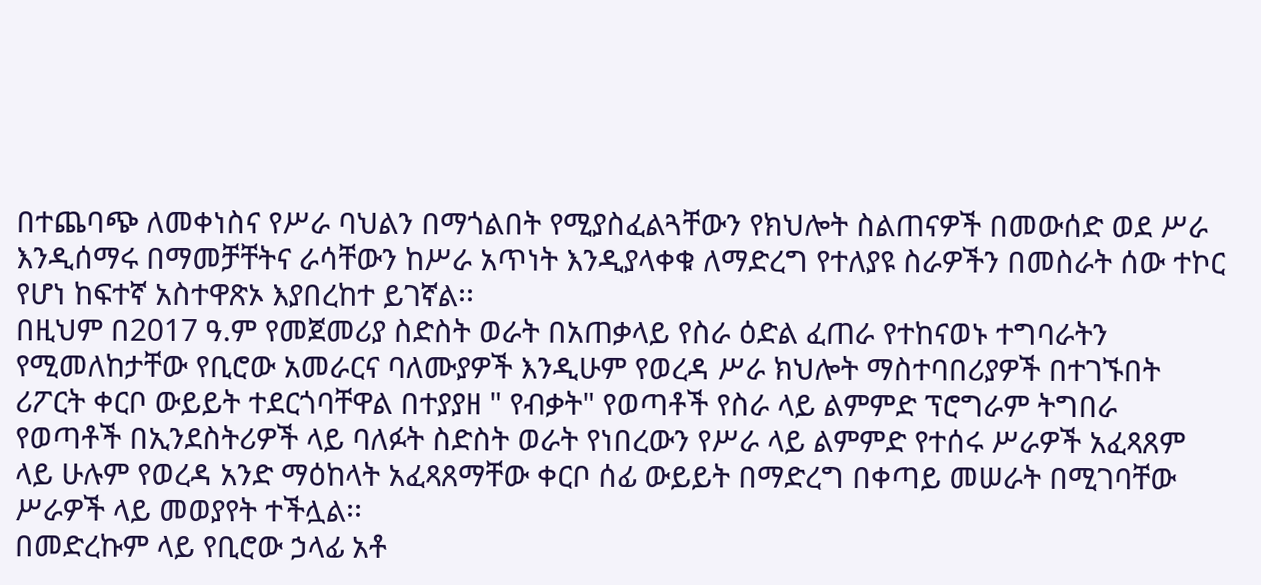በተጨባጭ ለመቀነስና የሥራ ባህልን በማጎልበት የሚያስፈልጓቸውን የክህሎት ስልጠናዎች በመውሰድ ወደ ሥራ እንዲሰማሩ በማመቻቸትና ራሳቸውን ከሥራ አጥነት እንዲያላቀቁ ለማድረግ የተለያዩ ስራዎችን በመስራት ሰው ተኮር የሆነ ከፍተኛ አስተዋጽኦ እያበረከተ ይገኛል፡፡
በዚህም በ2017 ዓ.ም የመጀመሪያ ስድስት ወራት በአጠቃላይ የስራ ዕድል ፈጠራ የተከናወኑ ተግባራትን የሚመለከታቸው የቢሮው አመራርና ባለሙያዎች እንዲሁም የወረዳ ሥራ ክህሎት ማስተባበሪያዎች በተገኙበት ሪፖርት ቀርቦ ውይይት ተደርጎባቸዋል በተያያዘ " የብቃት" የወጣቶች የስራ ላይ ልምምድ ፕሮግራም ትግበራ የወጣቶች በኢንደስትሪዎች ላይ ባለፉት ስድስት ወራት የነበረውን የሥራ ላይ ልምምድ የተሰሩ ሥራዎች አፈጻጸም ላይ ሁሉም የወረዳ አንድ ማዕከላት አፈጻጸማቸው ቀርቦ ሰፊ ውይይት በማድረግ በቀጣይ መሠራት በሚገባቸው ሥራዎች ላይ መወያየት ተችሏል፡፡
በመድረኩም ላይ የቢሮው ኃላፊ አቶ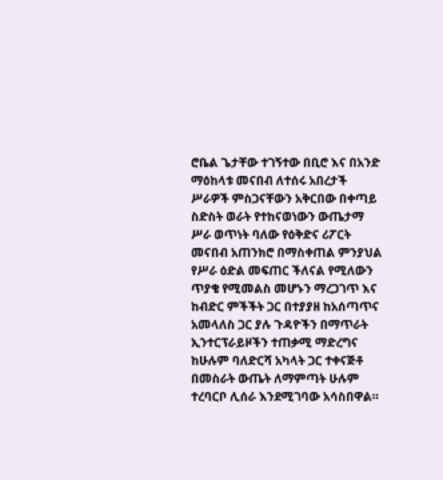ሮቤል ጌታቸው ተገኝተው በቢሮ እና በአንድ ማዕከላቱ መናበብ ለተሰሩ አበረታች ሥራዎች ምስጋናቸውን አቅርበው በቀጣይ ስድስት ወራት የተከናወነውን ውጤታማ ሥራ ወጥነት ባለው የዕቅድና ሪፖርት መናበብ አጠንክሮ በማስቀጠል ምንያህል የሥራ ዕድል መፍጠር ችለናል የሚለውን ጥያቄ የሚመልስ መሆኑን ማረጋገጥ እና ከብድር ምችችት ጋር በተያያዘ ከአሰጣጥና አመላለስ ጋር ያሉ ጉዳዮችን በማጥራት ኢንተርፕራይዞችን ተጠቃሚ ማድረግና ከሁሉም ባለድርሻ አካላት ጋር ተቀናጅቶ በመስራት ውጤት ለማምጣት ሁሉም ተረባርቦ ሊሰራ እንደሚገባው አሳስበዋል።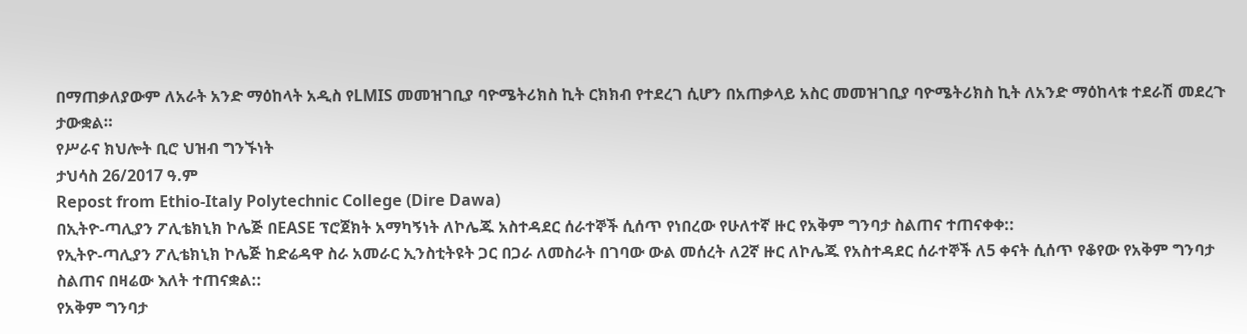በማጠቃለያውም ለአራት አንድ ማዕከላት አዲስ የLMIS መመዝገቢያ ባዮሜትሪክስ ኪት ርክክብ የተደረገ ሲሆን በአጠቃላይ አስር መመዝገቢያ ባዮሜትሪክስ ኪት ለአንድ ማዕከላቱ ተደራሽ መደረጉ ታውቋል።
የሥራና ክህሎት ቢሮ ህዝብ ግንኙነት
ታህሳስ 26/2017 ዓ.ም
Repost from Ethio-Italy Polytechnic College (Dire Dawa)
በኢትዮ-ጣሊያን ፖሊቴክኒክ ኮሌጅ በEASE ፕሮጀክት አማካኝነት ለኮሌጁ አስተዳደር ሰራተኞች ሲሰጥ የነበረው የሁለተኛ ዙር የአቅም ግንባታ ስልጠና ተጠናቀቀ::
የኢትዮ-ጣሊያን ፖሊቴክኒክ ኮሌጅ ከድሬዳዋ ስራ አመራር ኢንስቲትዩት ጋር በጋራ ለመስራት በገባው ውል መሰረት ለ2ኛ ዙር ለኮሌጁ የአስተዳደር ሰራተኞች ለ5 ቀናት ሲሰጥ የቆየው የአቅም ግንባታ ስልጠና በዛሬው እለት ተጠናቋል::
የአቅም ግንባታ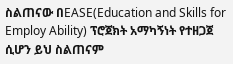ስልጠናው በEASE(Education and Skills for Employ Ability) ፕሮጀክት አማካኝነት የተዘጋጀ ሲሆን ይህ ስልጠናም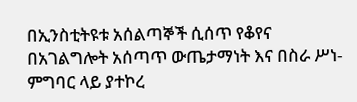በኢንስቲትዩቱ አሰልጣኞች ሲሰጥ የቆየና በአገልግሎት አሰጣጥ ውጤታማነት እና በስራ ሥነ-ምግባር ላይ ያተኮረ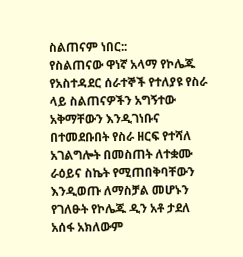ስልጠናም ነበር::
የስልጠናው ዋነኛ አላማ የኮሌጁ የአስተዳደር ሰራተኞች የተለያዩ የስራ ላይ ስልጠናዎችን አግኝተው አቅማቸውን እንዲገነቡና በተመደቡበት የስራ ዘርፍ የተሻለ አገልግሎት በመስጠት ለተቋሙ ራዕይና ስኬት የሚጠበቅባቸውን እንዲወጡ ለማስቻል መሆኑን የገለፁት የኮሌጁ ዲን አቶ ታደለ አሰፋ አክለውም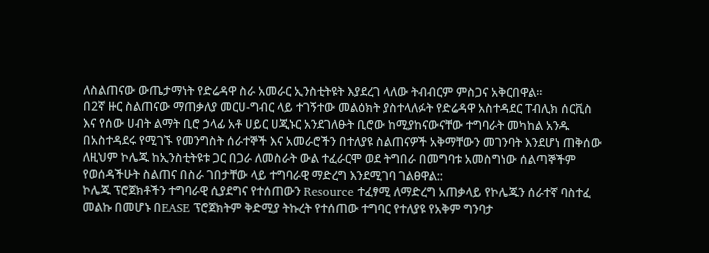ለስልጠናው ውጤታማነት የድሬዳዋ ስራ አመራር ኢንስቲትዩት እያደረገ ላለው ትብብርም ምስጋና አቅርበዋል።
በ2ኛ ዙር ስልጠናው ማጠቃለያ መርሀ-ግብር ላይ ተገኝተው መልዕክት ያስተላለፉት የድሬዳዋ አስተዳደር ፐብሊክ ሰርቪስ እና የሰው ሀብት ልማት ቢሮ ኃላፊ አቶ ሀይር ሀጂኑር አንደገለፁት ቢሮው ከሚያከናውናቸው ተግባራት መካከል አንዱ በአስተዳደሩ የሚገኙ የመንግስት ሰራተኞች እና አመራሮችን በተለያዩ ስልጠናዎች አቅማቸውን መገንባት እንደሆነ ጠቅሰው ለዚህም ኮሌጁ ከኢንስቲትዩቱ ጋር በጋራ ለመስራት ውል ተፈራርሞ ወደ ትግበራ በመግባቱ አመስግነው ሰልጣኞችም የወሰዳችሁት ስልጠና በስራ ገበታቸው ላይ ተግባራዊ ማድረግ እንደሚገባ ገልፀዋል::
ኮሌጁ ፕሮጀክቶችን ተግባራዊ ሲያደግና የተሰጠውን Resource ተፈፃሚ ለማድረግ አጠቃላይ የኮሌጁን ሰራተኛ ባስተፈ መልኩ በመሆኑ በEASE ፕሮጀክትም ቅድሚያ ትኩረት የተሰጠው ተግባር የተለያዩ የአቅም ግንባታ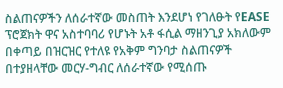ስልጠናዎችን ለሰራተኛው መስጠት እንደሆነ የገለፁት የEASE ፕሮጀክት ዋና አስተባባሪ የሆኑት አቶ ፋሲል ማዘንጊያ አክለውም በቀጣይ በዝርዝር የተለዩ የአቅም ግንባታ ስልጠናዎች በተያዘላቸው መርሃ-ግብር ለሰራተኛው የሚሰጡ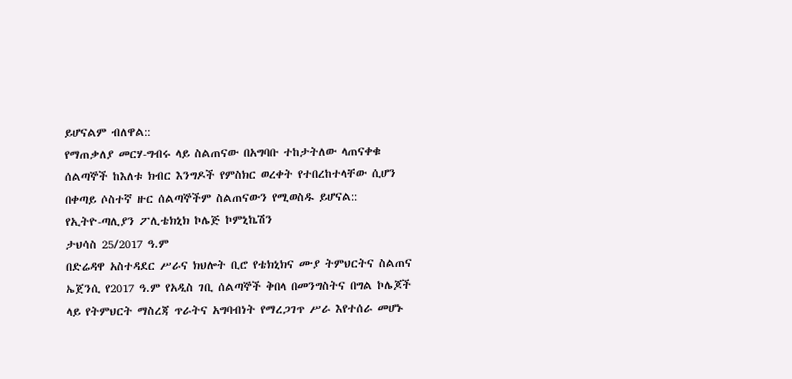ይሆናልም ብለዋል::
የማጠቃለያ መርሃ-ግብሩ ላይ ስልጠናው በአግባቡ ተከታትለው ላጠናቀቁ ሰልጣኞች ከእለቱ ክብር እንግዶች የምስክር ወረቀት የተበረከተላቸው ሲሆን በቀጣይ ሶስተኛ ዙር ሰልጣኞችም ስልጠናውን የሚወስዱ ይሆናል::
የኢትዮ-ጣሊያን ፖሊቴክኒክ ኮሌጅ ኮምኒኬሽን
ታህሳስ 25/2017 ዓ.ም
በድሬዳዋ አስተዳደር ሥራና ክህሎት ቢሮ የቴክኒክና ሙያ ትምህርትና ስልጠና ኤጀንሲ የ2017 ዓ.ም የአዲስ ገቢ ሰልጣኞች ቅበላ በመንግስትና በግል ኮሌጆች ላይ የትምህርት ማስረጃ ጥራትና አግባብነት የማረጋገጥ ሥራ እየተሰራ መሆኑ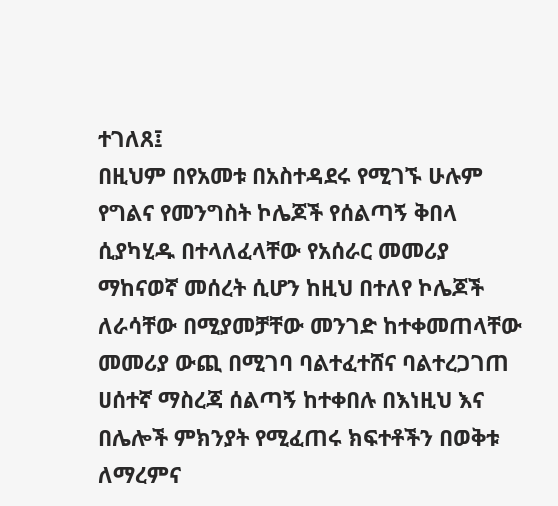ተገለጸ፤
በዚህም በየአመቱ በአስተዳደሩ የሚገኙ ሁሉም የግልና የመንግስት ኮሌጆች የሰልጣኝ ቅበላ ሲያካሂዱ በተላለፈላቸው የአሰራር መመሪያ ማከናወኛ መሰረት ሲሆን ከዚህ በተለየ ኮሌጆች ለራሳቸው በሚያመቻቸው መንገድ ከተቀመጠላቸው መመሪያ ውጪ በሚገባ ባልተፈተሸና ባልተረጋገጠ ሀሰተኛ ማስረጃ ሰልጣኝ ከተቀበሉ በእነዚህ እና በሌሎች ምክንያት የሚፈጠሩ ክፍተቶችን በወቅቱ ለማረምና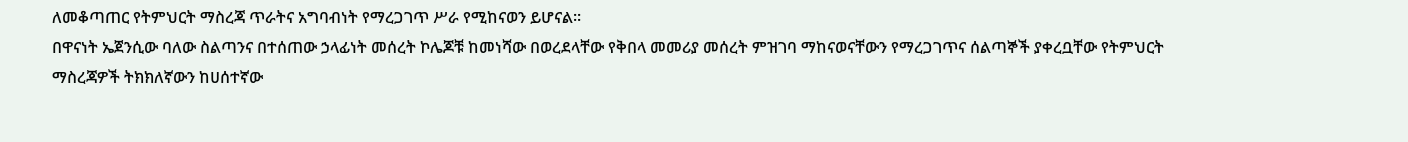ለመቆጣጠር የትምህርት ማስረጃ ጥራትና አግባብነት የማረጋገጥ ሥራ የሚከናወን ይሆናል፡፡
በዋናነት ኤጀንሲው ባለው ስልጣንና በተሰጠው ኃላፊነት መሰረት ኮሌጆቹ ከመነሻው በወረደላቸው የቅበላ መመሪያ መሰረት ምዝገባ ማከናወናቸውን የማረጋገጥና ሰልጣኞች ያቀረቧቸው የትምህርት ማስረጃዎች ትክክለኛውን ከሀሰተኛው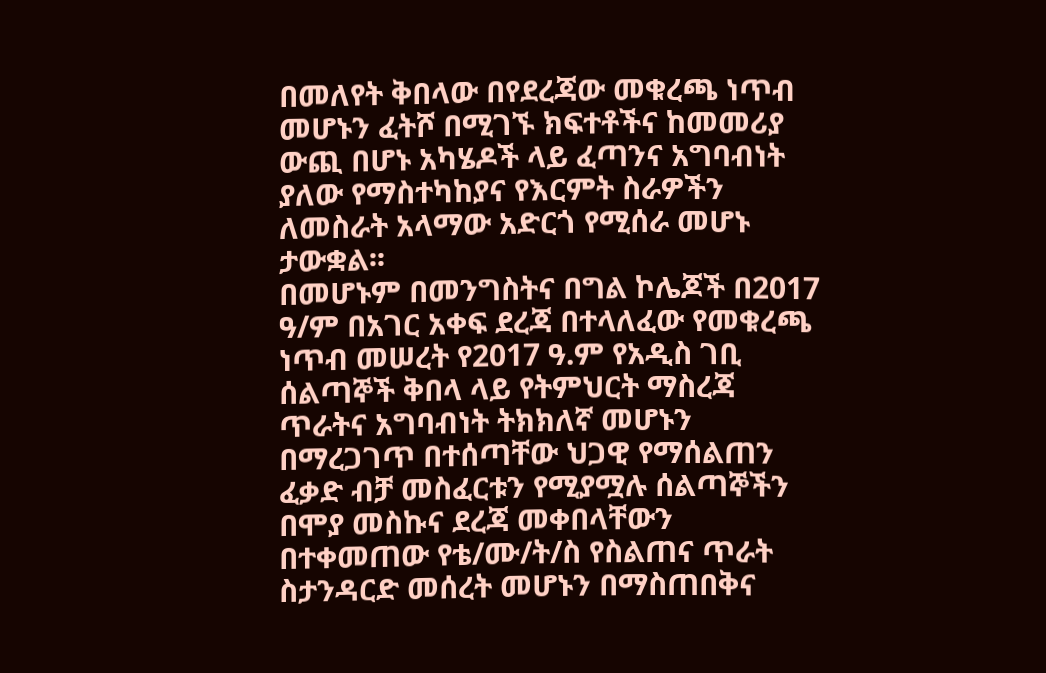በመለየት ቅበላው በየደረጃው መቁረጫ ነጥብ መሆኑን ፈትሾ በሚገኙ ክፍተቶችና ከመመሪያ ውጪ በሆኑ አካሄዶች ላይ ፈጣንና አግባብነት ያለው የማስተካከያና የእርምት ስራዎችን ለመስራት አላማው አድርጎ የሚሰራ መሆኑ ታውቋል፡፡
በመሆኑም በመንግስትና በግል ኮሌጆች በ2017 ዓ/ም በአገር አቀፍ ደረጃ በተላለፈው የመቁረጫ ነጥብ መሠረት የ2017 ዓ.ም የአዲስ ገቢ ሰልጣኞች ቅበላ ላይ የትምህርት ማስረጃ ጥራትና አግባብነት ትክክለኛ መሆኑን በማረጋገጥ በተሰጣቸው ህጋዊ የማሰልጠን ፈቃድ ብቻ መስፈርቱን የሚያሟሉ ሰልጣኞችን በሞያ መስኩና ደረጃ መቀበላቸውን በተቀመጠው የቴ/ሙ/ት/ስ የስልጠና ጥራት ስታንዳርድ መሰረት መሆኑን በማስጠበቅና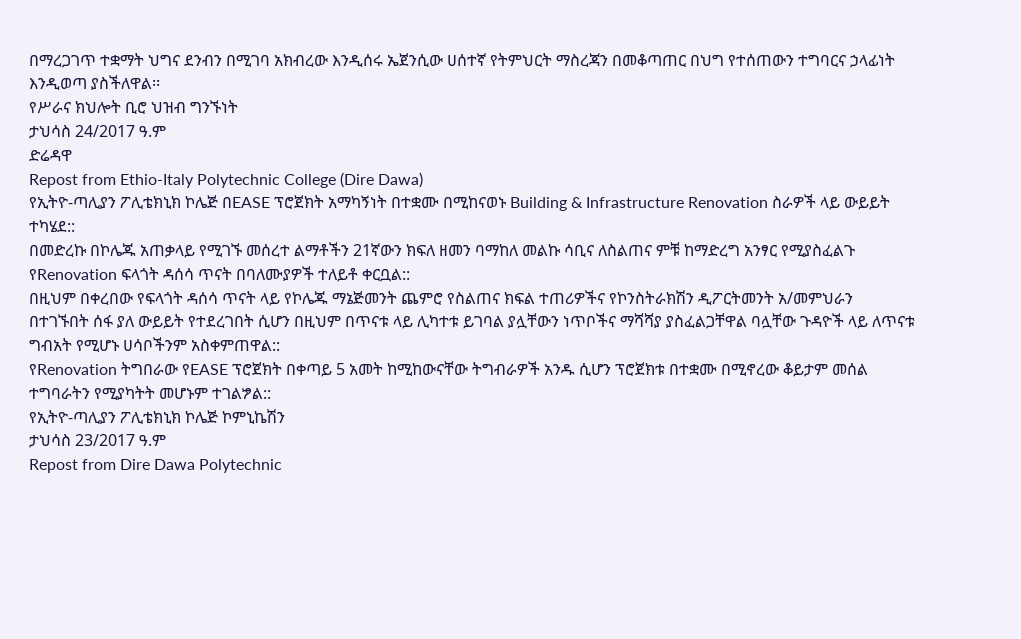በማረጋገጥ ተቋማት ህግና ደንብን በሚገባ አክብረው እንዲሰሩ ኤጀንሲው ሀሰተኛ የትምህርት ማስረጃን በመቆጣጠር በህግ የተሰጠውን ተግባርና ኃላፊነት እንዲወጣ ያስችለዋል፡፡
የሥራና ክህሎት ቢሮ ህዝብ ግንኙነት
ታህሳስ 24/2017 ዓ.ም
ድሬዳዋ
Repost from Ethio-Italy Polytechnic College (Dire Dawa)
የኢትዮ-ጣሊያን ፖሊቴክኒክ ኮሌጅ በEASE ፕሮጀክት አማካኝነት በተቋሙ በሚከናወኑ Building & Infrastructure Renovation ስራዎች ላይ ውይይት ተካሄደ::
በመድረኩ በኮሌጁ አጠቃላይ የሚገኙ መሰረተ ልማቶችን 21ኛውን ክፍለ ዘመን ባማከለ መልኩ ሳቢና ለስልጠና ምቹ ከማድረግ አንፃር የሚያስፈልጉ የRenovation ፍላጎት ዳሰሳ ጥናት በባለሙያዎች ተለይቶ ቀርቧል::
በዚህም በቀረበው የፍላጎት ዳሰሳ ጥናት ላይ የኮሌጁ ማኔጅመንት ጨምሮ የስልጠና ክፍል ተጠሪዎችና የኮንስትራክሽን ዲፖርትመንት አ/መምህራን በተገኙበት ሰፋ ያለ ውይይት የተደረገበት ሲሆን በዚህም በጥናቱ ላይ ሊካተቱ ይገባል ያሏቸውን ነጥቦችና ማሻሻያ ያስፈልጋቸዋል ባሏቸው ጉዳዮች ላይ ለጥናቱ ግብአት የሚሆኑ ሀሳቦችንም አስቀምጠዋል::
የRenovation ትግበራው የEASE ፕሮጀክት በቀጣይ 5 አመት ከሚከውናቸው ትግብራዎች አንዱ ሲሆን ፕሮጀክቱ በተቋሙ በሚኖረው ቆይታም መሰል ተግባራትን የሚያካትት መሆኑም ተገልፇል::
የኢትዮ-ጣሊያን ፖሊቴክኒክ ኮሌጅ ኮምኒኬሽን
ታህሳስ 23/2017 ዓ.ም
Repost from Dire Dawa Polytechnic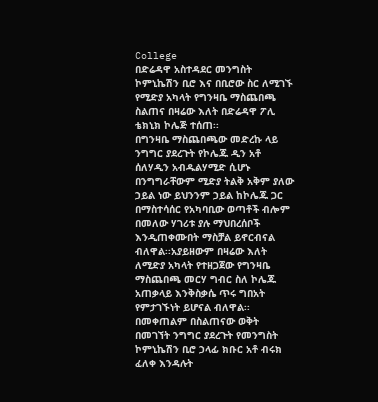College
በድሬዳዋ አስተዳደር መንግስት ኮምኒኬሽን ቢሮ እና በቢሮው ስር ለሚገኙ የሚድያ አካላት የግንዛቤ ማስጨበጫ ስልጠና በዛሬው እለት በድሬዳዋ ፖሊ ቴክኒክ ኮሌጅ ተሰጠ፡፡
በግንዛቤ ማስጨበጫው መድረኩ ላይ ንግግር ያደረጉት የኮሌጁ ዲን አቶ ሰለሃዲን አብዱልሃሚድ ሲሆኑ በንግግራቸውም ሚድያ ትልቅ አቅም ያለው ኃይል ነው ይህንንም ኃይል ከኮሌጁ ጋር በማስተሳሰር የአካባቢው ወጣቶች ብሎም በመለው ሃገሪቱ ያሉ ማህበረሰቦች እንዲጠቀሙበት ማስቻል ይኖርብናል ብለዋል፡፡አያይዘውም በዛሬው እለት ለሚድያ አካላት የተዘጋጀው የግንዛቤ ማስጨበጫ መርሃ ግብር ስለ ኮሌጁ አጠቃላይ እንቅስቃሴ ጥሩ ግበአት የምታገኙነት ይሆናል ብለዋል፡፡
በመቀጠልም በስልጠናው ወቅት በመገኘት ንግግር ያደረጉት የመንግስት ኮምኒኬሽን ቢሮ ኃላፊ ክቡር አቶ ብሩክ ፈለቀ እንዳሉት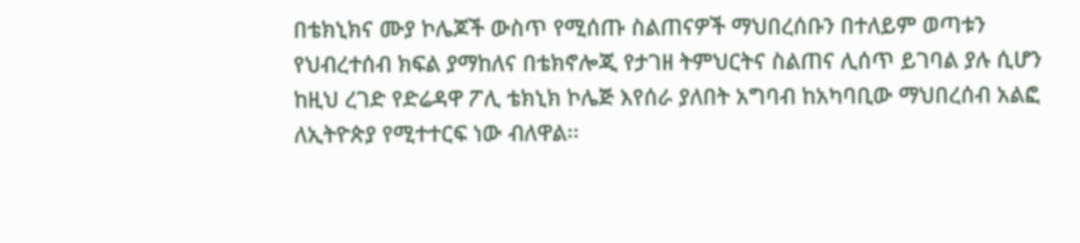በቴክኒክና ሙያ ኮሌጆች ውስጥ የሚሰጡ ስልጠናዎች ማህበረሰቡን በተለይም ወጣቱን የህብረተሰብ ክፍል ያማከለና በቴክኖሎጂ የታገዘ ትምህርትና ስልጠና ሊሰጥ ይገባል ያሉ ሲሆን ከዚህ ረገድ የድሬዳዋ ፖሊ ቴክኒክ ኮሌጅ እየሰራ ያለበት አግባብ ከአካባቢው ማህበረሰብ አልፎ ለኢትዮጵያ የሚተተርፍ ነው ብለዋል፡፡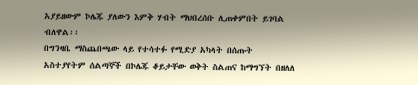አያይዘውም ኮሌጁ ያለውን እምቅ ሃብት ማህበረሰቡ ሊጠቀምበት ይገባል ብለዋል፡፡
በግንዛቤ ማስጨበጫው ላይ የተሳተፉ የሚድያ አካላት በሰጡት አስተያየትም ሰልጣኞች በኮሌጁ ቆይታቸው ወቅት ስልጠና ከማግኘት በዘለለ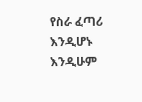የስራ ፈጣሪ እንዲሆኑ እንዲሁም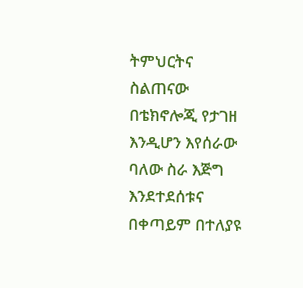ትምህርትና ስልጠናው በቴክኖሎጂ የታገዘ እንዲሆን እየሰራው ባለው ስራ እጅግ እንደተደሰቱና በቀጣይም በተለያዩ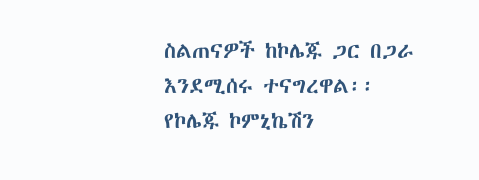ስልጠናዎች ከኮሌጁ ጋር በጋራ እንደሚሰሩ ተናግረዋል፡፡
የኮሌጁ ኮምኒኬሽን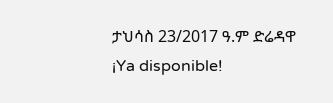ታህሳስ 23/2017 ዓ.ም ድሬዳዋ
¡Ya disponible!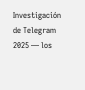Investigación de Telegram 2025 — los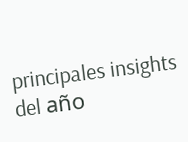principales insights del año